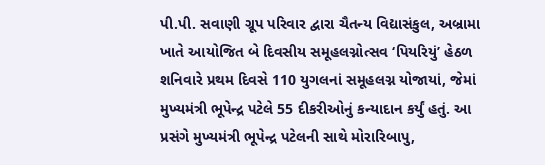પી.પી. સવાણી ગ્રૂપ પરિવાર દ્વારા ચૈતન્ય વિદ્યાસંકુલ, અબ્રામા ખાતે આયોજિત બે દિવસીય સમૂહલગ્નોત્સવ ‘પિયરિયું’ હેઠળ શનિવારે પ્રથમ દિવસે 110 યુગલનાં સમૂહલગ્ન યોજાયાં, જેમાં મુખ્યમંત્રી ભૂપેન્દ્ર પટેલે 55 દીકરીઓનું કન્યાદાન કર્યું હતું. આ પ્રસંગે મુખ્યમંત્રી ભૂપેન્દ્ર પટેલની સાથે મોરારિબાપુ,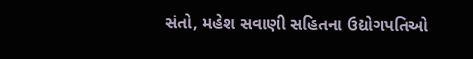સંતો, મહેશ સવાણી સહિતના ઉદ્યોગપતિઓ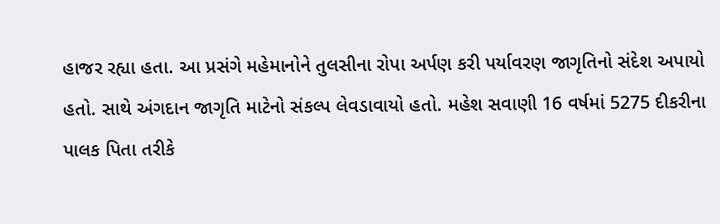હાજર રહ્યા હતા. આ પ્રસંગે મહેમાનોને તુલસીના રોપા અર્પણ કરી પર્યાવરણ જાગૃતિનો સંદેશ અપાયો હતો. સાથે અંગદાન જાગૃતિ માટેનો સંકલ્પ લેવડાવાયો હતો. મહેશ સવાણી 16 વર્ષમાં 5275 દીકરીના પાલક પિતા તરીકે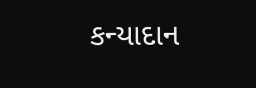કન્યાદાન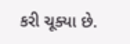કરી ચૂક્યા છે.